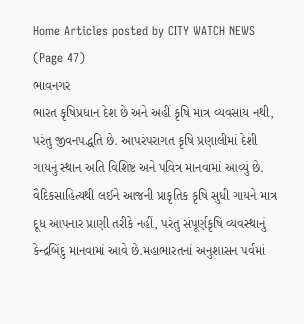Home Articles posted by CITY WATCH NEWS (Page 47)
ભાવનગર
ભારત કૃષિપ્રધાન દેશ છે અને અહીં કૃષિ માત્ર વ્યવસાય નથી, પરંતુ જીવનપદ્ધતિ છે. આપરંપરાગત કૃષિ પ્રણાલીમાં દેશી ગાયનું સ્થાન અતિ વિશિષ્ટ અને પવિત્ર માનવામાં આવ્યું છે. વૈદિકસાહિત્યથી લઈને આજની પ્રાકૃતિક કૃષિ સુધી ગાયને માત્ર દૂધ આપનાર પ્રાણી તરીકે નહીં, પરંતુ સંપૂર્ણકૃષિ વ્યવસ્થાનું કેન્દ્રબિંદુ માનવામાં આવે છે.મહાભારતનાં અનુશાસન પર્વમાં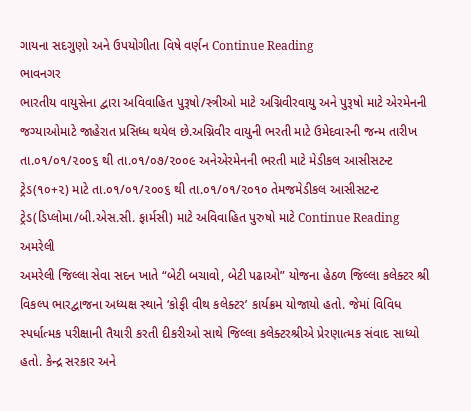ગાયના સદગુણો અને ઉપયોગીતા વિષે વર્ણન Continue Reading
ભાવનગર
ભારતીય વાયુસેના દ્વારા અવિવાહિત પુરૂષો/સ્ત્રીઓ માટે અગ્નિવીરવાયુ અને પુરૂષો માટે એરમેનની જગ્યાઓમાટે જાહેરાત પ્રસિધ્ધ થયેલ છે.અગ્નિવીર વાયુની ભરતી માટે ઉમેદવારની જન્મ તારીખ તા.૦૧/૦૧/૨૦૦૬ થી તા.૦૧/૦૭/૨૦૦૯ અનેએરમેનની ભરતી માટે મેડીકલ આસીસટન્ટ ટ્રેડ(૧૦+૨) માટે તા.૦૧/૦૧/૨૦૦૬ થી તા.૦૧/૦૧/૨૦૧૦ તેમજમેડીકલ આસીસટન્ટ ટ્રેડ(ડિપ્લોમા/બી.એસ.સી. ફાર્મસી) માટે અવિવાહિત પુરુષો માટે Continue Reading
અમરેલી
અમરેલી જિલ્લા સેવા સદન ખાતે “બેટી બચાવો, બેટી પઢાઓ” યોજના હેઠળ જિલ્લા કલેક્ટર શ્રી વિકલ્પ ભારદ્વાજના અધ્યક્ષ સ્થાને ‘કોફી વીથ કલેક્ટર’ કાર્યક્રમ યોજાયો હતો. જેમાં વિવિધ સ્પર્ધાત્મક પરીક્ષાની તૈયારી કરતી દીકરીઓ સાથે જિલ્લા કલેક્ટરશ્રીએ પ્રેરણાત્મક સંવાદ સાધ્યો હતો. કેન્દ્ર સરકાર અને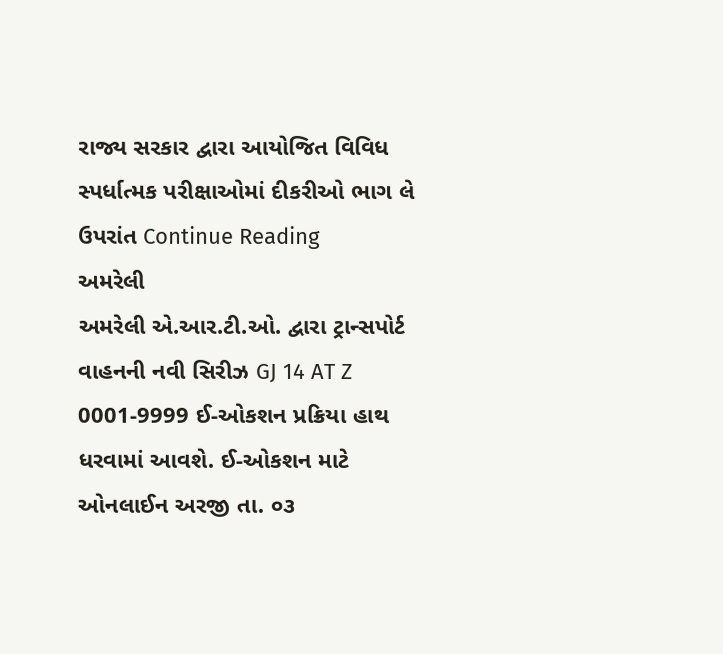રાજ્ય સરકાર દ્વારા આયોજિત વિવિધ સ્પર્ધાત્મક પરીક્ષાઓમાં દીકરીઓ ભાગ લે ઉપરાંત Continue Reading
અમરેલી
અમરેલી એ.આર.ટી.ઓ. દ્વારા ટ્રાન્સપોર્ટ વાહનની નવી સિરીઝ GJ 14 AT Z  0001-9999 ઈ-ઓકશન પ્રક્રિયા હાથ ધરવામાં આવશે. ઈ-ઓકશન માટે ઓનલાઈન અરજી તા. ૦૩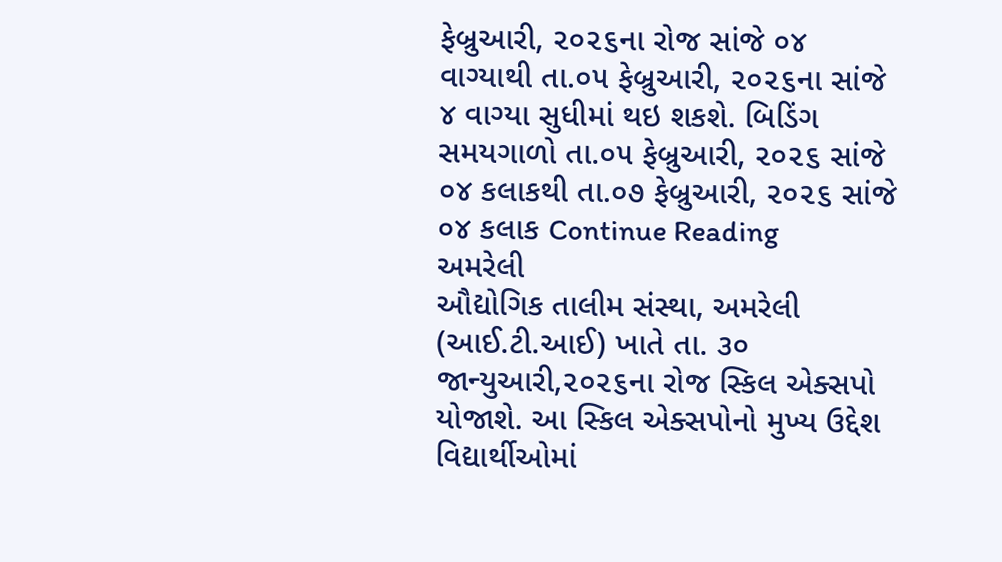ફેબ્રુઆરી, ૨૦૨૬ના રોજ સાંજે ૦૪ વાગ્યાથી તા.૦૫ ફેબ્રુઆરી, ૨૦૨૬ના સાંજે ૪ વાગ્યા સુધીમાં થઇ શકશે. બિડિંગ સમયગાળો તા.૦૫ ફેબ્રુઆરી, ૨૦૨૬ સાંજે ૦૪ કલાકથી તા.૦૭ ફેબ્રુઆરી, ૨૦૨૬ સાંજે ૦૪ કલાક Continue Reading
અમરેલી
ઔદ્યોગિક તાલીમ સંસ્થા, અમરેલી (આઈ.ટી.આઈ) ખાતે તા. ૩૦ જાન્યુઆરી,૨૦૨૬ના રોજ સ્કિલ એક્સપો યોજાશે. આ સ્કિલ એક્સપોનો મુખ્ય ઉદ્દેશ વિદ્યાર્થીઓમાં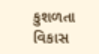કુશળતા વિકાસ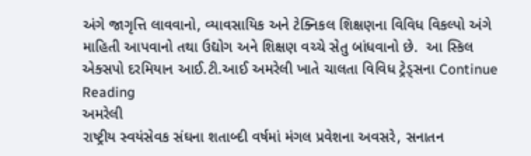અંગે જાગૃત્તિ લાવવાનો, વ્યાવસાયિક અને ટેક્નિકલ શિક્ષણના વિવિધ વિકલ્પો અંગે માહિતી આપવાનો તથા ઉદ્યોગ અને શિક્ષણ વચ્ચે સેતુ બાંધવાનો છે.  આ સ્કિલ એક્સપો દરમિયાન આઈ.ટી.આઈ અમરેલી ખાતે ચાલતા વિવિધ ટ્રેડ્સના Continue Reading
અમરેલી
રાષ્ટ્રીય સ્વયંસેવક સંઘના શતાબ્દી વર્ષમાં મંગલ પ્રવેશના અવસરે, સનાતન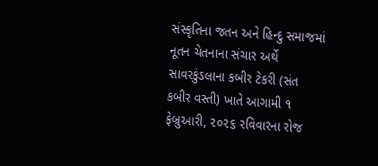સંસ્કૃતિના જતન અને હિન્દુ સમાજમાં નૂતન ચેતનાના સંચાર અર્થે સાવરકુંડલાના કબીર ટેકરી (સંત કબીર વસ્તી) ખાતે આગામી ૧ ફેબ્રુઆરી, ૨૦૨૬ રવિવારના રોજ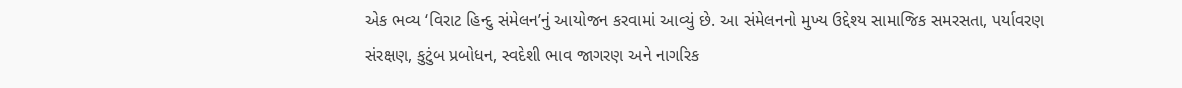એક ભવ્ય ‘વિરાટ હિન્દુ સંમેલન’નું આયોજન કરવામાં આવ્યું છે. આ સંમેલનનો મુખ્ય ઉદ્દેશ્ય સામાજિક સમરસતા, પર્યાવરણ સંરક્ષણ, કુટુંબ પ્રબોધન, સ્વદેશી ભાવ જાગરણ અને નાગરિક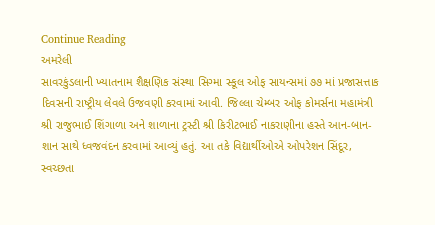Continue Reading
અમરેલી
સાવરકુંડલાની ખ્યાતનામ શૈક્ષણિક સંસ્થા સિગ્મા સ્કૂલ ઓફ સાયન્સમાં ૭૭ માં પ્રજાસત્તાક દિવસની રાષ્ટ્રીય લેવલે ઉજવણી કરવામાં આવી. જિલ્લા ચેમ્બર ઓફ કોમર્સના મહામંત્રી શ્રી રાજુભાઈ શિંગાળા અને શાળાના ટ્રસ્ટી શ્રી કિરીટભાઈ નાકરાણીના હસ્તે આન-બાન-શાન સાથે ધ્વજવંદન કરવામાં આવ્યું હતું. આ તકે વિદ્યાર્થીઓએ ઓપરેશન સિંદૂર, સ્વચ્છતા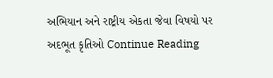અભિયાન અને રાષ્ટ્રીય એકતા જેવા વિષયો પર અદભૂત કૃતિઓ Continue Reading